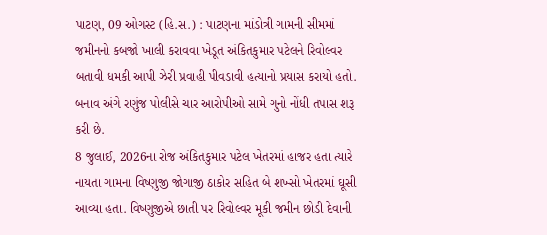પાટણ, 09 ઓગસ્ટ (હિ.સ.) : પાટણના માંડોત્રી ગામની સીમમાં જમીનનો કબજો ખાલી કરાવવા ખેડૂત અંકિતકુમાર પટેલને રિવોલ્વર બતાવી ધમકી આપી ઝેરી પ્રવાહી પીવડાવી હત્યાનો પ્રયાસ કરાયો હતો. બનાવ અંગે રણુંજ પોલીસે ચાર આરોપીઓ સામે ગુનો નોંધી તપાસ શરૂ કરી છે.
8 જુલાઈ, 2026ના રોજ અંકિતકુમાર પટેલ ખેતરમાં હાજર હતા ત્યારે નાયતા ગામના વિષ્ણુજી જોગાજી ઠાકોર સહિત બે શખ્સો ખેતરમાં ઘૂસી આવ્યા હતા. વિષ્ણુજીએ છાતી પર રિવોલ્વર મૂકી જમીન છોડી દેવાની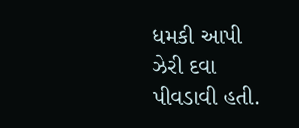ધમકી આપી ઝેરી દવા પીવડાવી હતી.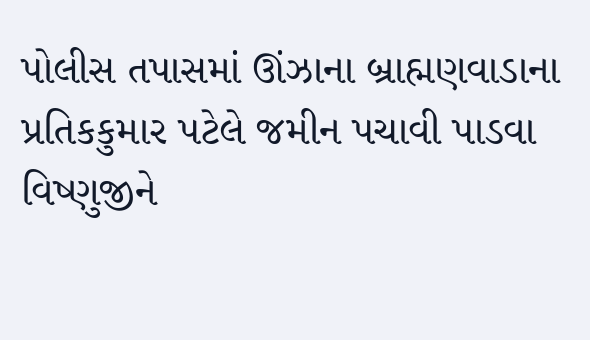પોલીસ તપાસમાં ઊંઝાના બ્રાહ્મણવાડાના પ્રતિકકુમાર પટેલે જમીન પચાવી પાડવા વિષ્ણુજીને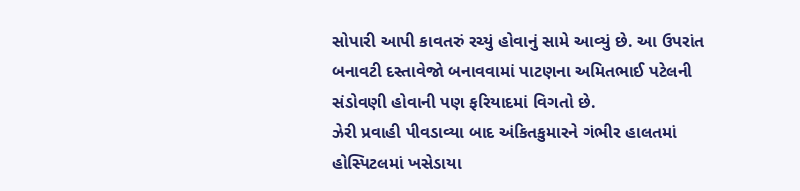સોપારી આપી કાવતરું રચ્યું હોવાનું સામે આવ્યું છે. આ ઉપરાંત બનાવટી દસ્તાવેજો બનાવવામાં પાટણના અમિતભાઈ પટેલની સંડોવણી હોવાની પણ ફરિયાદમાં વિગતો છે.
ઝેરી પ્રવાહી પીવડાવ્યા બાદ અંકિતકુમારને ગંભીર હાલતમાં હોસ્પિટલમાં ખસેડાયા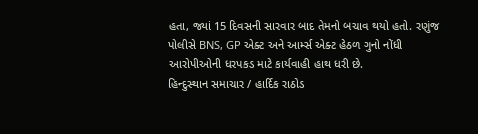હતા, જ્યાં 15 દિવસની સારવાર બાદ તેમનો બચાવ થયો હતો. રણુંજ પોલીસે BNS, GP એક્ટ અને આર્મ્સ એક્ટ હેઠળ ગુનો નોંધી આરોપીઓની ધરપકડ માટે કાર્યવાહી હાથ ધરી છે.
હિન્દુસ્થાન સમાચાર / હાર્દિક રાઠોડ